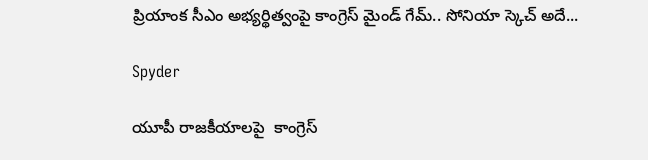ప్రియాంక సీఎం అభ్య‌ర్థిత్వంపై కాంగ్రెస్ మైండ్ గేమ్‌.. సోనియా స్కెచ్ అదే...

Spyder

యూపీ రాజ‌కీయాల‌పై  కాంగ్రెస్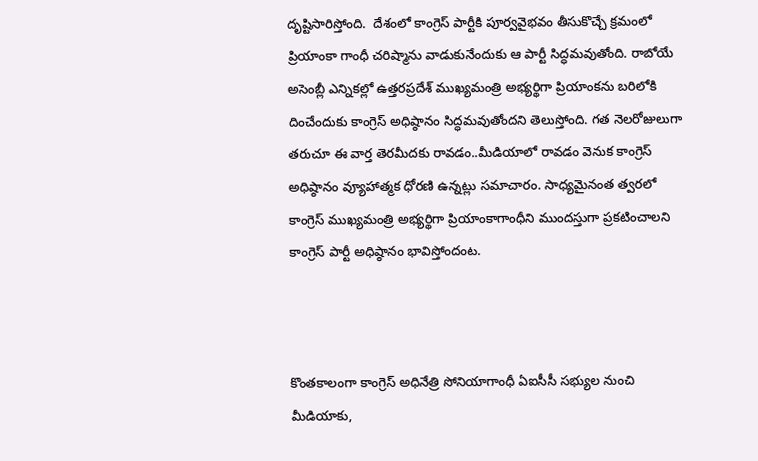దృష్టిసారిస్తోంది.  దేశంలో కాంగ్రెస్ పార్టీకి పూర్వవైభవం తీసుకొచ్చే క్రమంలో ప్రియాంకా గాంధీ చరిష్మాను వాడుకునేందుకు ఆ పార్టీ సిద్ధమవుతోంది. రాబోయే అసెంబ్లీ ఎన్నికల్లో ఉత్తరప్రదేశ్ ముఖ్యమంత్రి అభ్యర్థిగా ప్రియాంకను బరిలోకి దించేందుకు కాంగ్రెస్ అధిష్ఠానం సిద్ధమవుతోందని తెలుస్తోంది. గ‌త నెల‌రోజులుగా త‌రుచూ ఈ వార్త తెర‌మీద‌కు రావ‌డం..మీడియాలో రావ‌డం వెనుక కాంగ్రెస్ అధిష్ఠానం వ్యూహాత్మ‌క ధోర‌ణి ఉన్న‌ట్లు స‌మాచారం. సాధ్య‌మైనంత త్వ‌ర‌లో కాంగ్రెస్ ముఖ్య‌మంత్రి అభ్య‌ర్థిగా ప్రియాంకాగాంధీని ముంద‌స్తుగా ప్ర‌క‌టించాల‌ని కాంగ్రెస్ పార్టీ అధిష్ఠానం భావిస్తోందంట‌.



కొంత‌కాలంగా కాంగ్రెస్ అధినేత్రి సోనియాగాంధీ ఏఐసీసీ స‌భ్యుల నుంచి మీడియాకు,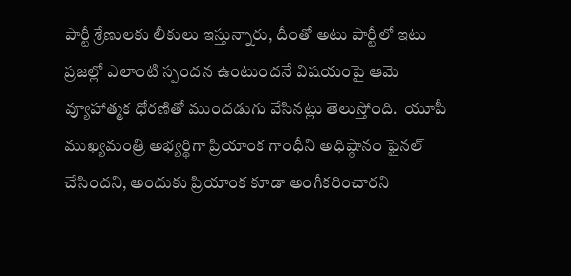పార్టీ శ్రేణుల‌కు లీకులు ఇస్తున్నారు, దీంతో అటు పార్టీలో ఇటు ప్ర‌జ‌ల్లో ఎలాంటి స్పంద‌న ఉంటుంద‌నే విష‌యంపై ఆమె వ్యూహాత్మ‌క ధోర‌ణితో ముంద‌డుగు వేసిన‌ట్లు తెలుస్తోంది.  యూపీ ముఖ్యమంత్రి అభ్యర్థిగా ప్రియాంక గాంధీని అధిష్ఠానం ఫైనల్ చేసిందని, అందుకు ప్రియాంక కూడా అంగీకరించారని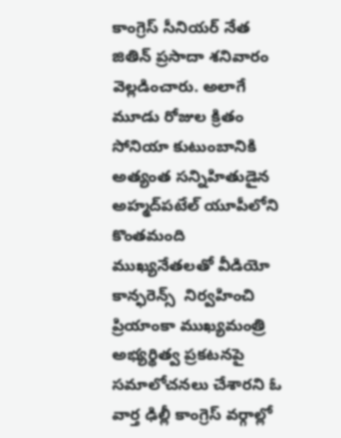కాంగ్రెస్ సీనియర్ నేత జితిన్ ప్రసాదా శనివారం వెల్లడించారు. అలాగే మూడు రోజుల క్రితం సోనియా కుటుంబానికి అత్యంత స‌న్నిహితుడైన అహ్మ‌ద్‌ప‌టేల్ యూపీలోని కొంత‌మంది ముఖ్య‌నేత‌ల‌తో వీడియో కాన్ఫ‌రెన్స్  నిర్వ‌హించి ప్రియాంకా ముఖ్య‌మంత్రి అభ్య‌ర్థిత్వ ప్ర‌క‌ట‌న‌పై స‌మాలోచ‌న‌లు చేశార‌ని ఓ వార్త ఢిల్లీ కాంగ్రెస్ వ‌ర్గాల్లో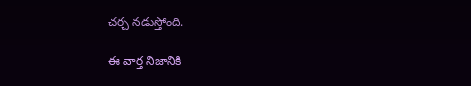చ‌ర్చ న‌డుస్తోంది.

ఈ వార్త నిజానికి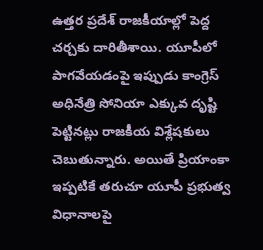ఉత్త‌ర ప్ర‌దేశ్ రాజ‌కీయాల్లో పెద్ద చ‌ర్చ‌కు దారితీశాయి. యూపీలో పాగ‌వేయ‌డంపై ఇప్పుడు కాంగ్రెస్ అధినేత్రి సోనియా ఎక్కువ దృష్టి పెట్టిన‌ట్లు రాజ‌కీయ విశ్లేష‌కులు చెబుతున్నారు. అయితే ప్రియాంకా ఇప్ప‌టికే త‌రుచూ యూపీ ప్ర‌భుత్వ విధానాల‌పై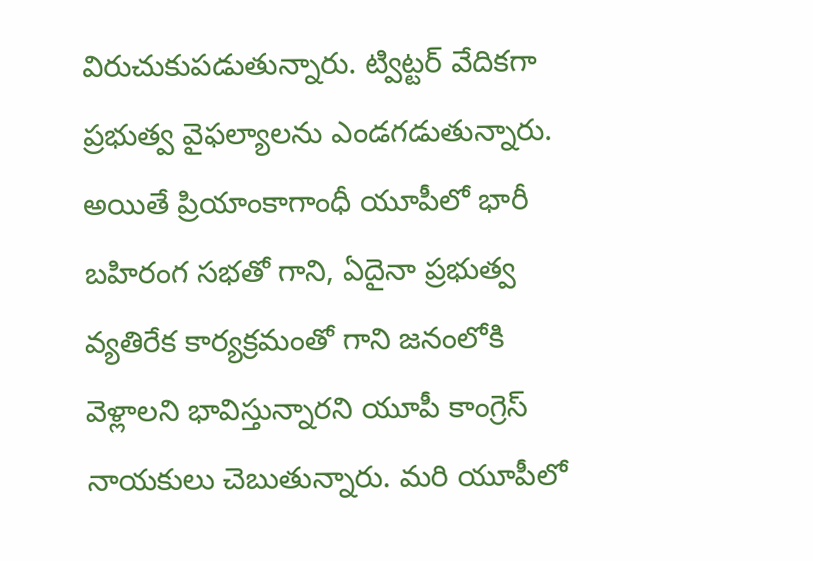విరుచుకుప‌డుతున్నారు. ట్విట్ట‌ర్ వేదిక‌గా ప్ర‌భుత్వ వైఫ‌ల్యాల‌ను ఎండ‌గ‌డుతున్నారు. అయితే ప్రియాంకాగాంధీ యూపీలో భారీ బ‌హిరంగ స‌భ‌తో గాని, ఏదైనా ప్ర‌భుత్వ వ్య‌తిరేక కార్య‌క్ర‌మంతో గాని జ‌నంలోకి వెళ్లాల‌ని భావిస్తున్నార‌ని యూపీ కాంగ్రెస్ నాయ‌కులు చెబుతున్నారు. మ‌రి యూపీలో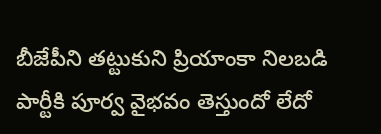బీజేపీని త‌ట్టుకుని ప్రియాంకా నిల‌బ‌డి పార్టీకి పూర్వ వైభ‌వం తెస్తుందో లేదో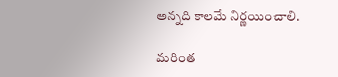అన్న‌ది కాల‌మే నిర్ణ‌యించాలి.

మరింత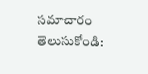సమాచారం తెలుసుకోండి: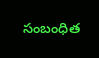సంబంధిత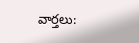వార్తలు: